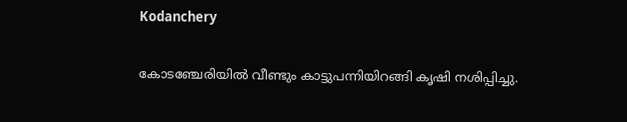Kodanchery

കോടഞ്ചേരിയിൽ വീണ്ടും കാട്ടുപന്നിയിറങ്ങി കൃഷി നശിപ്പിച്ചു.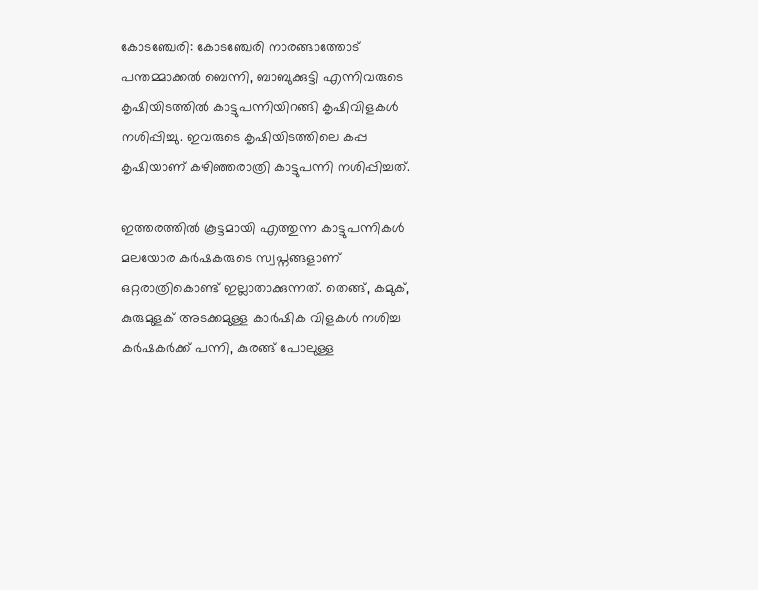കോടഞ്ചേരി: കോടഞ്ചേരി നാരങ്ങാത്തോട് പന്തമ്മാക്കൽ ബെന്നി, ബാബുക്കുട്ടി എന്നിവരുടെ കൃഷിയിടത്തിൽ കാട്ടുപന്നിയിറങ്ങി കൃഷിവിളകൾ നശിപ്പിച്ചു. ഇവരുടെ കൃഷിയിടത്തിലെ കപ്പ കൃഷിയാണ് കഴിഞ്ഞരാത്രി കാട്ടുപന്നി നശിപ്പിച്ചത്.

ഇത്തരത്തിൽ കൂട്ടമായി എത്തുന്ന കാട്ടുപന്നികൾ മലയോര കർഷകരുടെ സ്വപ്നങ്ങളാണ് ഒറ്റരാത്രികൊണ്ട് ഇല്ലാതാക്കുന്നത്. തെങ്ങ്, കമുക്, കുരുമുളക് അടക്കമുള്ള കാർഷിക വിളകൾ നശിച്ച കർഷകർക്ക് പന്നി, കുരങ്ങ് പോലുള്ള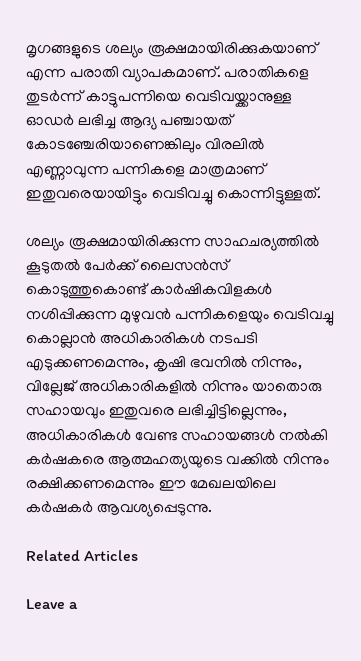മൃഗങ്ങളുടെ ശല്യം രൂക്ഷമായിരിക്കുകയാണ് എന്ന പരാതി വ്യാപകമാണ്. പരാതികളെ തുടർന്ന് കാട്ടുപന്നിയെ വെടിവയ്ക്കാനുള്ള ഓഡർ ലഭിച്ച ആദ്യ പഞ്ചായത് കോടഞ്ചേരിയാണെങ്കിലും വിരലിൽ എണ്ണാവുന്ന പന്നികളെ മാത്രമാണ് ഇതുവരെയായിട്ടും വെടിവച്ചു കൊന്നിട്ടുള്ളത്.

ശല്യം രൂക്ഷമായിരിക്കുന്ന സാഹചര്യത്തിൽ കൂടുതൽ പേർക്ക് ലൈസൻസ് കൊടുത്തുകൊണ്ട് കാർഷികവിളകൾ നശിപ്പിക്കുന്ന മുഴുവൻ പന്നികളെയും വെടിവച്ചു കൊല്ലാൻ അധികാരികൾ നടപടി എടുക്കണമെന്നും, കൃഷി ഭവനിൽ നിന്നും, വില്ലേജ് അധികാരികളിൽ നിന്നും യാതൊരു സഹായവും ഇതുവരെ ലഭിച്ചിട്ടില്ലെന്നും, അധികാരികൾ വേണ്ട സഹായങ്ങൾ നൽകി കർഷകരെ ആത്മഹത്യയുടെ വക്കിൽ നിന്നും രക്ഷിക്കണമെന്നും ഈ മേഖലയിലെ കർഷകർ ആവശ്യപ്പെടുന്നു.

Related Articles

Leave a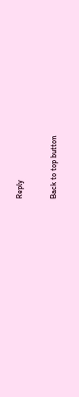Reply

Back to top button